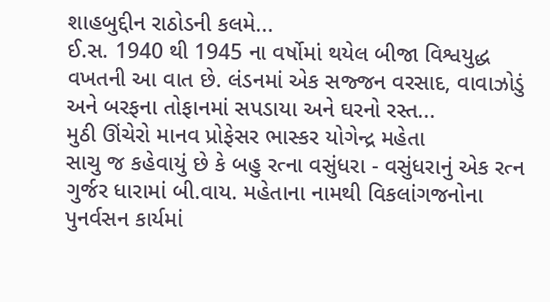શાહબુદ્દીન રાઠોડની કલમે...
ઈ.સ. 1940 થી 1945 ના વર્ષોમાં થયેલ બીજા વિશ્વયુદ્ધ વખતની આ વાત છે. લંડનમાં એક સજ્જન વરસાદ, વાવાઝોડું અને બરફના તોફાનમાં સપડાયા અને ઘરનો રસ્ત...
મુઠી ઊંચેરો માનવ પ્રોફેસર ભાસ્કર યોગેન્દ્ર મહેતા
સાચુ જ કહેવાયું છે કે બહુ રત્ના વસુંધરા - વસુંધરાનું એક રત્ન ગુર્જર ધારામાં બી.વાય. મહેતાના નામથી વિકલાંગજનોના પુનર્વસન કાર્યમાં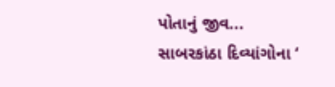પોતાનું જીવ...
સાબરકાંઠા દિવ્યાંગોના ‘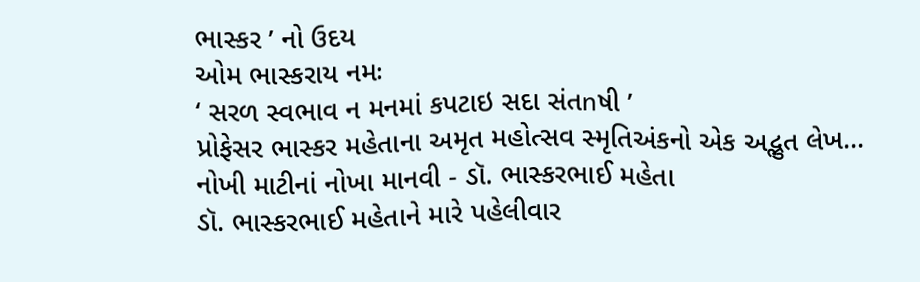ભાસ્કર ’ નો ઉદય
ઓમ ભાસ્કરાય નમઃ
‘ સરળ સ્વભાવ ન મનમાં કપટાઇ સદા સંતոષી ’
પ્રોફેસર ભાસ્કર મહેતાના અમૃત મહોત્સવ સ્મૃતિઅંકનો એક અદ્ભુત લેખ...
નોખી માટીનાં નોખા માનવી - ડૉ. ભાસ્કરભાઈ મહેતા
ડૉ. ભાસ્કરભાઈ મહેતાને મારે પહેલીવાર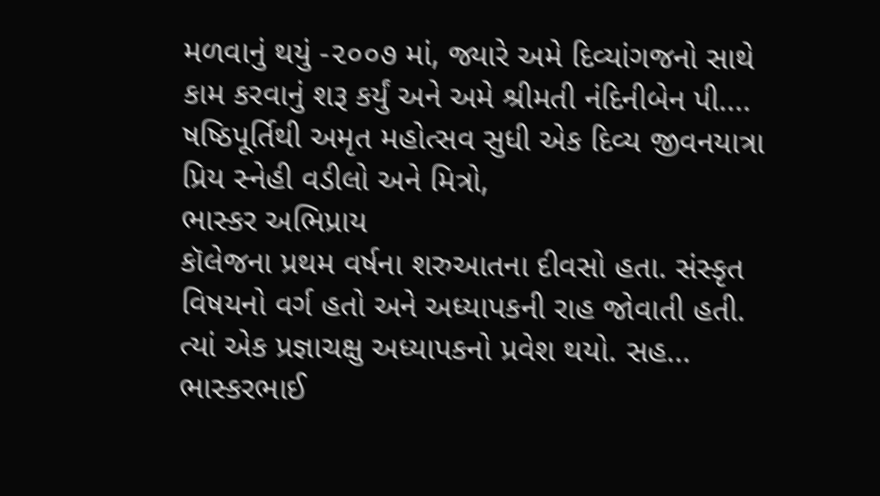મળવાનું થયું -૨૦૦૭ માં, જ્યારે અમે દિવ્યાંગજનો સાથે કામ કરવાનું શરૂ કર્યું અને અમે શ્રીમતી નંદિનીબેન પી....
ષષ્ઠિપૂર્તિથી અમૃત મહોત્સવ સુધી એક દિવ્ય જીવનયાત્રા
પ્રિય સ્નેહી વડીલો અને મિત્રો,
ભાસ્કર અભિપ્રાય
કૉલેજના પ્રથમ વર્ષના શરુઆતના દીવસો હતા. સંસ્કૃત વિષયનો વર્ગ હતો અને અધ્યાપકની રાહ જોવાતી હતી. ત્યાં એક પ્રજ્ઞાચક્ષુ અધ્યાપકનો પ્રવેશ થયો. સહ...
ભાસ્કરભાઈ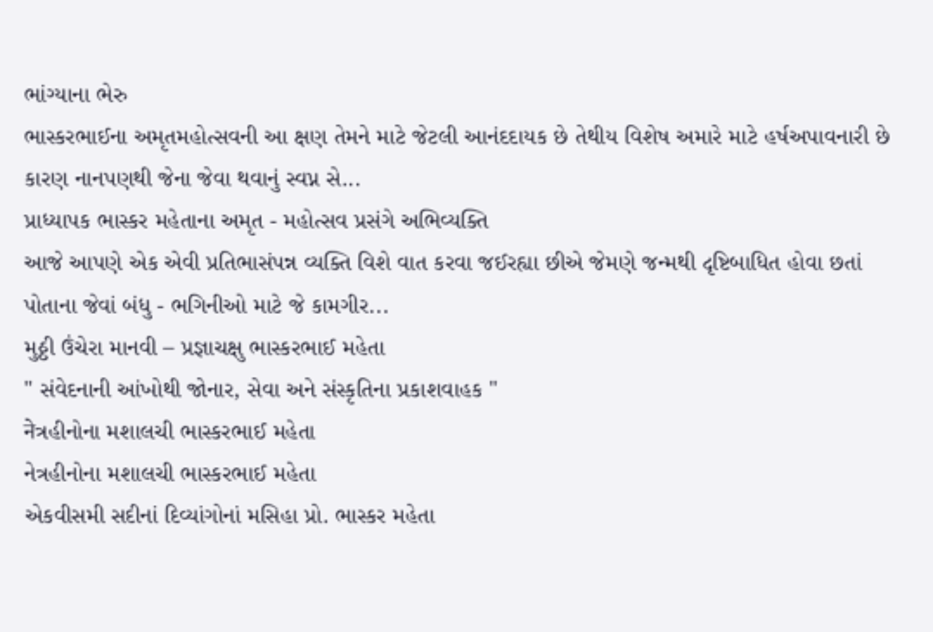ભાંગ્યાના ભેરુ
ભાસ્કરભાઈના અમૃતમહોત્સવની આ ક્ષણ તેમને માટે જેટલી આનંદદાયક છે તેથીય વિશેષ અમારે માટે હર્ષઅપાવનારી છે કારણ નાનપણથી જેના જેવા થવાનું સ્વપ્ન સે...
પ્રાધ્યાપક ભાસ્કર મહેતાના અમૃત - મહોત્સવ પ્રસંગે અભિવ્યક્તિ
આજે આપણે એક એવી પ્રતિભાસંપન્ન વ્યક્તિ વિશે વાત કરવા જઈરહ્યા છીએ જેમણે જન્મથી દૃષ્ટિબાધિત હોવા છતાં પોતાના જેવાં બંધુ - ભગિનીઓ માટે જે કામગીર...
મુઠ્ઠી ઉંચેરા માનવી – પ્રજ્ઞાચક્ષુ ભાસ્કરભાઈ મહેતા
" સંવેદનાની આંખોથી જોનાર, સેવા અને સંસ્કૃતિના પ્રકાશવાહક "
नेત્રહીનોના મશાલચી ભાસ્કરભાઈ મહેતા
નેત્રહીનોના મશાલચી ભાસ્કરભાઈ મહેતા
એકવીસમી સદીનાં દિવ્યાંગોનાં મસિહા પ્રો. ભાસ્કર મહેતા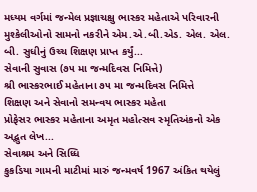મધ્યમ વર્ગમાં જન્મેલ પ્રજ્ઞાચક્ષુ ભાસ્કર મહેતાએ પરિવારની મુશ્કેલીઓનો સામનો નકરીને એમ.એ.બી.એડ. એલ. એલ. બી. સુધીનું ઉચ્ચ શિક્ષણ પ્રાપ્ત કર્યું...
સેવાની સુવાસ (૭૫ મા જન્મદિવસ નિમિત્તે)
શ્રી ભાસ્કરભાઈ મહેતાના ૭૫ મા જન્મદિવસ નિમિત્તે
શિક્ષણ અને સેવાનો સમન્વય ભાસ્કર મહેતા
પ્રોફેસર ભાસ્કર મહેતાના અમૃત મહોત્સવ સ્મૃતિઅંકનો એક અદ્ભુત લેખ...
સેવાશ્રમ અને સિધ્ધિ
કુકડિયા ગામની માટીમાં મારું જન્મવર્ષ 1967 અંકિત થયેલું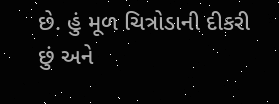છે. હું મૂળ ચિત્રોડાની દીકરી છું અને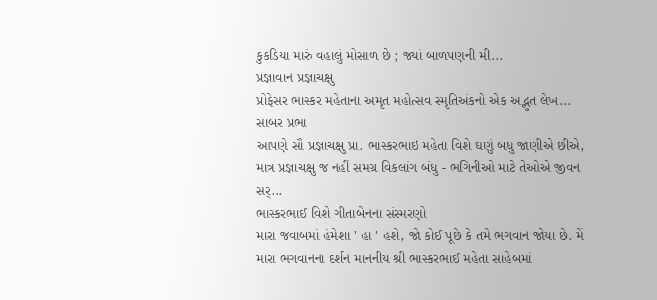કુકડિયા મારું વહાલું મોસાળ છે ; જ્યાં બાળપણની મી...
પ્રજ્ઞાવાન પ્રજ્ઞાચક્ષુ
પ્રોફેસર ભાસ્કર મહેતાના અમૃત મહોત્સવ સ્મૃતિઅંકનો એક અદ્ભુત લેખ...
સાબર પ્રભા
આપણે સૌ પ્રજ્ઞાચક્ષુ પ્રા. ભાસ્કરભાઇ મહેતા વિશે ઘણું બધુ જાણીએ છીએ, માત્ર પ્રજ્ઞાચક્ષુ જ નહીં સમગ્ર વિકલાંગ બંધુ - ભગિનીઓ માટે તેઓએ જીવન સર્...
ભાસ્કરભાઈ વિશે ગીતાબેનના સંસ્મરણો
મારા જવાબમાં હંમેશા ' હા ' હશે, જો કોઈ પૂછે કે તમે ભગવાન જોયા છે. મેં મારા ભગવાનના દર્શન માનનીય શ્રી ભાસ્કરભાઈ મહેતા સાહેબમાં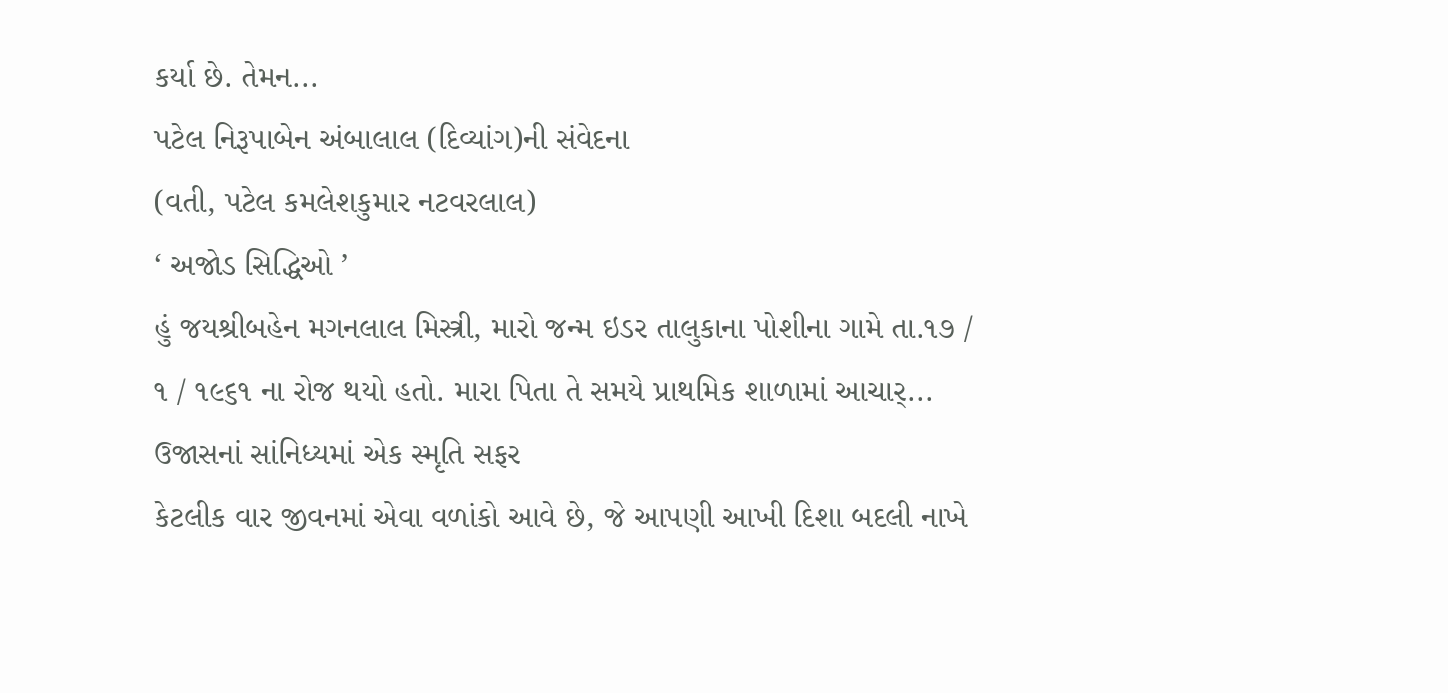કર્યા છે. તેમન...
પટેલ નિરૂપાબેન અંબાલાલ (દિવ્યાંગ)ની સંવેદના
(વતી, પટેલ કમલેશકુમાર નટવરલાલ)
‘ અજોડ સિદ્ધિઓ ’
હું જયશ્રીબહેન મગનલાલ મિસ્ત્રી, મારો જન્મ ઇડર તાલુકાના પોશીના ગામે તા.૧૭ / ૧ / ૧૯૬૧ ના રોજ થયો હતો. મારા પિતા તે સમયે પ્રાથમિક શાળામાં આચાર્...
ઉજાસનાં સાંનિધ્યમાં એક સ્મૃતિ સફર
કેટલીક વાર જીવનમાં એવા વળાંકો આવે છે, જે આપણી આખી દિશા બદલી નાખે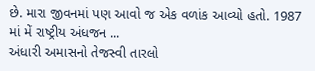છે. મારા જીવનમાં પણ આવો જ એક વળાંક આવ્યો હતો. 1987 માં મેં રાષ્ટ્રીય અંધજન ...
અંધારી અમાસનો તેજસ્વી તારલો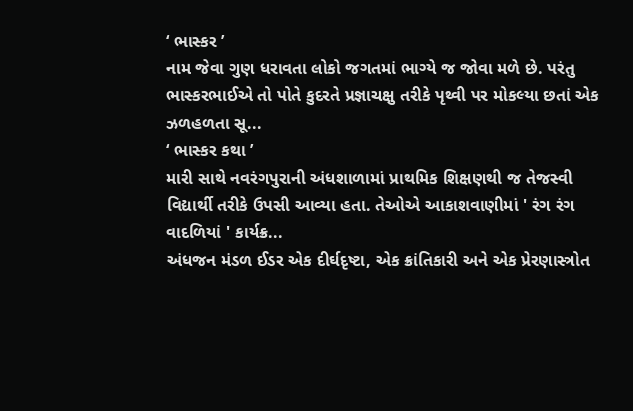‘ ભાસ્કર ’
નામ જેવા ગુણ ધરાવતા લોકો જગતમાં ભાગ્યે જ જોવા મળે છે. પરંતુ ભાસ્કરભાઈએ તો પોતે કુદરતે પ્રજ્ઞાચક્ષુ તરીકે પૃથ્વી પર મોકલ્યા છતાં એક ઝળહળતા સૂ...
‘ ભાસ્કર કથા ’
મારી સાથે નવરંગપુરાની અંધશાળામાં પ્રાથમિક શિક્ષણથી જ તેજસ્વી વિદ્યાર્થી તરીકે ઉપસી આવ્યા હતા. તેઓએ આકાશવાણીમાં ' રંગ રંગ વાદળિયાં ' કાર્યક્ર...
અંધજન મંડળ ઈડર એક દીર્ઘદૃષ્ટા, એક ક્રાંતિકારી અને એક પ્રેરણાસ્ત્રોત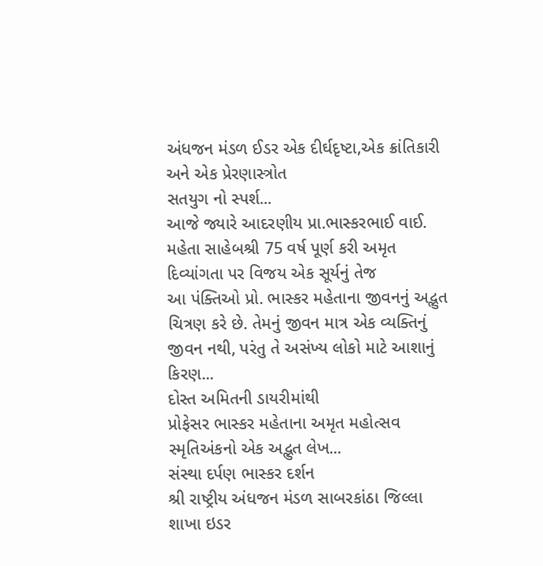અંધજન મંડળ ઈડર એક દીર્ઘદૃષ્ટા,એક ક્રાંતિકારી અને એક પ્રેરણાસ્ત્રોત
સતયુગ નો સ્પર્શ...
આજે જ્યારે આદરણીય પ્રા.ભાસ્કરભાઈ વાઈ. મહેતા સાહેબશ્રી 75 વર્ષ પૂર્ણ કરી અમૃત
દિવ્યાંગતા પર વિજય એક સૂર્યનું તેજ
આ પંક્તિઓ પ્રો. ભાસ્કર મહેતાના જીવનનું અદ્ભુત ચિત્રણ કરે છે. તેમનું જીવન માત્ર એક વ્યક્તિનું જીવન નથી, પરંતુ તે અસંખ્ય લોકો માટે આશાનું કિરણ...
દોસ્ત અમિતની ડાયરીમાંથી
પ્રોફેસર ભાસ્કર મહેતાના અમૃત મહોત્સવ સ્મૃતિઅંકનો એક અદ્ભુત લેખ...
સંસ્થા દર્પણ ભાસ્કર દર્શન
શ્રી રાષ્ટ્રીય અંધજન મંડળ સાબરકાંઠા જિલ્લા શાખા ઇડર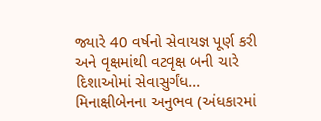જ્યારે 40 વર્ષનો સેવાયજ્ઞ પૂર્ણ કરી અને વૃક્ષમાંથી વટવૃક્ષ બની ચારે દિશાઓમાં સેવાસુર્ગંધ...
મિનાક્ષીબેનના અનુભવ (અંધકારમાં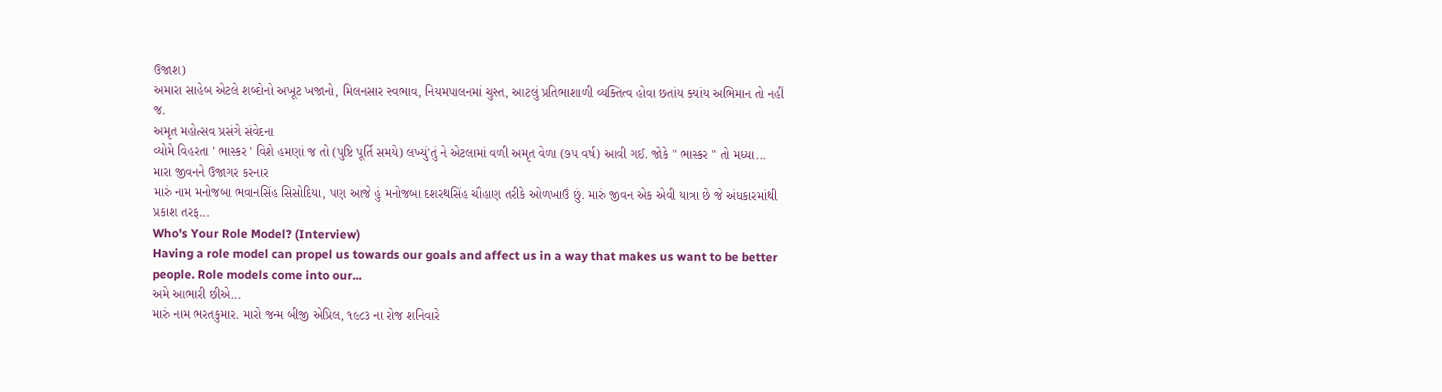ઉજાશ)
અમારા સાહેબ એટલે શબ્દોનો અખૂટ ખજાનો, મિલનસાર સ્વભાવ, નિયમપાલનમાં ચુસ્ત, આટલું પ્રતિભાશાળી વ્યક્તિત્વ હોવા છતાંય ક્યાંય અભિમાન તો નહીં જ.
અમૃત મહોત્સવ પ્રસંગે સંવેદના
વ્યોમે વિહરતા ' ભાસ્કર ' વિશે હમણાં જ તો (પુષ્ટિ પૂર્તિ સમયે) લખ્યું'તું ને એટલામાં વળી અમૃત વેળા (૭૫ વર્ષ) આવી ગઈ. જોકે " ભાસ્કર " તો મધ્યા...
મારા જીવનને ઉજાગર કરનાર
મારું નામ મનોજબા ભવાનસિંહ સિસોદિયા, પણ આજે હું મનોજબા દશરથસિંહ ચૌહાણ તરીકે ઓળખાઉં છું. મારું જીવન એક એવી યાત્રા છે જે અંધકારમાંથી પ્રકાશ તરફ...
Who's Your Role Model? (Interview)
Having a role model can propel us towards our goals and affect us in a way that makes us want to be better people. Role models come into our...
અમે આભારી છીએ...
મારું નામ ભરતકુમાર. મારો જન્મ બીજી એપ્રિલ, ૧૯૮૩ ના રોજ શનિવારે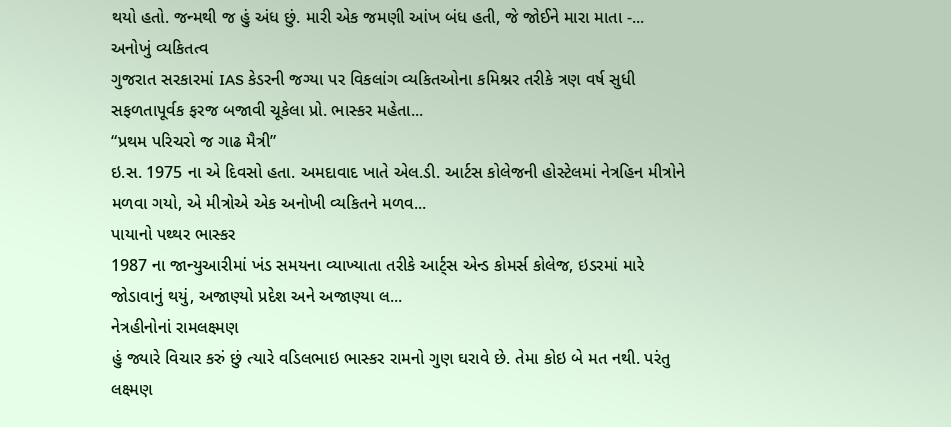થયો હતો. જન્મથી જ હું અંધ છું. મારી એક જમણી આંખ બંધ હતી, જે જોઈને મારા માતા -...
અનોખું વ્યકિતત્વ
ગુજરાત સરકારમાં IAS કેડરની જગ્યા પર વિકલાંગ વ્યકિતઓના કમિશ્નર તરીકે ત્રણ વર્ષ સુધી સફળતાપૂર્વક ફરજ બજાવી ચૂકેલા પ્રો. ભાસ્કર મહેતા...
“પ્રથમ પરિચરો જ ગાઢ મૈત્રી”
ઇ.સ. 1975 ના એ દિવસો હતા. અમદાવાદ ખાતે એલ.ડી. આર્ટસ કોલેજની હોસ્ટેલમાં નેત્રહિન મીત્રોને મળવા ગયો, એ મીત્રોએ એક અનોખી વ્યકિતને મળવ...
પાયાનો પથ્થર ભાસ્કર
1987 ના જાન્યુઆરીમાં ખંડ સમયના વ્યાખ્યાતા તરીકે આર્ટ્સ એન્ડ કોમર્સ કોલેજ, ઇડરમાં મારે જોડાવાનું થયું, અજાણ્યો પ્રદેશ અને અજાણ્યા લ...
નેત્રહીનોનાં રામલક્ષ્મણ
હું જ્યારે વિચાર કરું છું ત્યારે વડિલભાઇ ભાસ્કર રામનો ગુણ ઘરાવે છે. તેમા કોઇ બે મત નથી. પરંતુ લક્ષ્મણ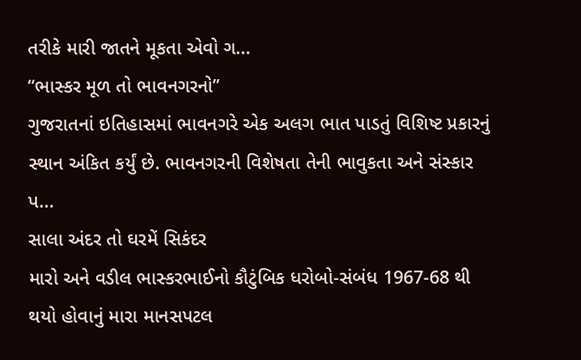તરીકે મારી જાતને મૂકતા એવો ગ...
“ભાસ્કર મૂળ તો ભાવનગરનો”
ગુજરાતનાં ઇતિહાસમાં ભાવનગરે એક અલગ ભાત પાડતું વિશિષ્ટ પ્રકારનું સ્થાન અંકિત કર્યું છે. ભાવનગરની વિશેષતા તેની ભાવુકતા અને સંસ્કાર પ...
સાલા અંદર તો ઘરમેં સિકંદર
મારો અને વડીલ ભાસ્કરભાઈનો કૌટુંબિક ધરોબો-સંબંધ 1967-68 થી થયો હોવાનું મારા માનસપટલ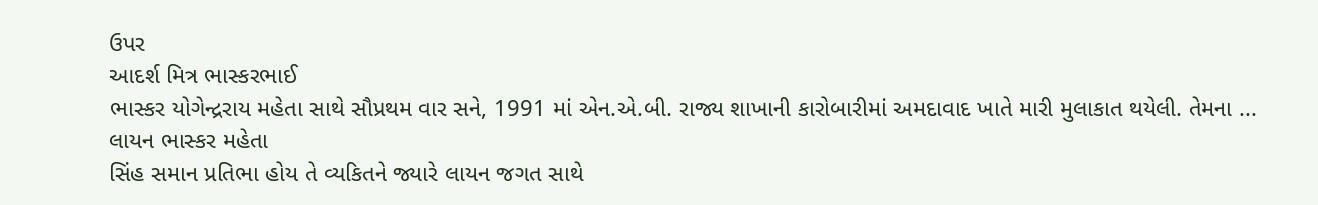ઉપર
આદર્શ મિત્ર ભાસ્કરભાઈ
ભાસ્કર યોગેન્દ્રરાય મહેતા સાથે સૌપ્રથમ વાર સને, 1991 માં એન.એ.બી. રાજ્ય શાખાની કારોબારીમાં અમદાવાદ ખાતે મારી મુલાકાત થયેલી. તેમના ...
લાયન ભાસ્કર મહેતા
સિંહ સમાન પ્રતિભા હોય તે વ્યકિતને જ્યારે લાયન જગત સાથે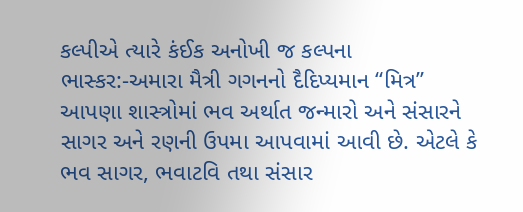કલ્પીએ ત્યારે કંઈક અનોખી જ કલ્પના
ભાસ્કર:-અમારા મૈત્રી ગગનનો દૈદિપ્યમાન “મિત્ર”
આપણા શાસ્ત્રોમાં ભવ અર્થાત જન્મારો અને સંસારને સાગર અને રણની ઉપમા આપવામાં આવી છે. એટલે કે ભવ સાગર, ભવાટવિ તથા સંસાર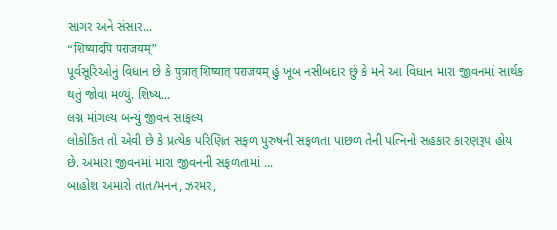સાગર અને સંસાર...
“शिष्यादपि पराजयम्”
પૂર્વસૂરિઓનું વિધાન છે કે पुत्रात् शिष्यात् पराजयम् હું ખૂબ નસીબદાર છું કે મને આ વિધાન મારા જીવનમાં સાર્થક થતું જોવા મળ્યું. શિષ્ય...
લગ્ન માંગલ્ય બન્યું જીવન સાફલ્ય
લોકોકિત તો એવી છે કે પ્રત્યેક પરિણિત સફળ પુરુષની સફળતા પાછળ તેની પત્નિનો સહકાર કારણરૂપ હોય છે. અમારા જીવનમાં મારા જીવનની સફળતામાં ...
બાહોશ અમારો તાત/મનન, ઝરમર,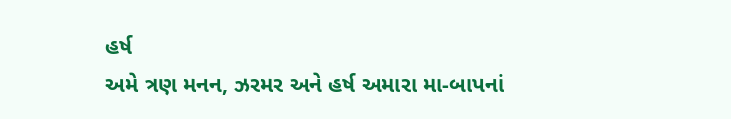હર્ષ
અમે ત્રણ મનન, ઝરમર અને હર્ષ અમારા મા-બાપનાં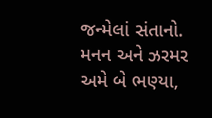જન્મેલાં સંતાનો. મનન અને ઝરમર અમે બે ભણ્યા,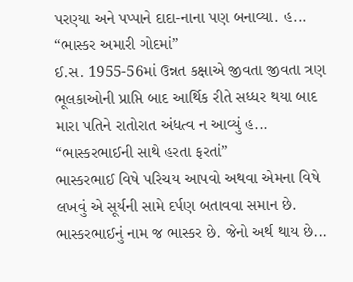પરણ્યા અને પપ્પાને દાદા-નાના પણ બનાવ્યા. હ...
“ભાસ્કર અમારી ગોદમાં”
ઈ.સ. 1955-56માં ઉન્નત કક્ષાએ જીવતા જીવતા ત્રણ ભૂલકાઓની પ્રાપ્તિ બાદ આર્થિક રીતે સધ્ધર થયા બાદ મારા પતિને રાતોરાત અંધત્વ ન આવ્યું હ...
“ભાસ્કરભાઈની સાથે હરતા ફરતાં”
ભાસ્કરભાઈ વિષે પરિચય આપવો અથવા એમના વિષે લખવું એ સૂર્યની સામે દર્પણ બતાવવા સમાન છે. ભાસ્કરભાઈનું નામ જ ભાસ્કર છે. જેનો અર્થ થાય છે...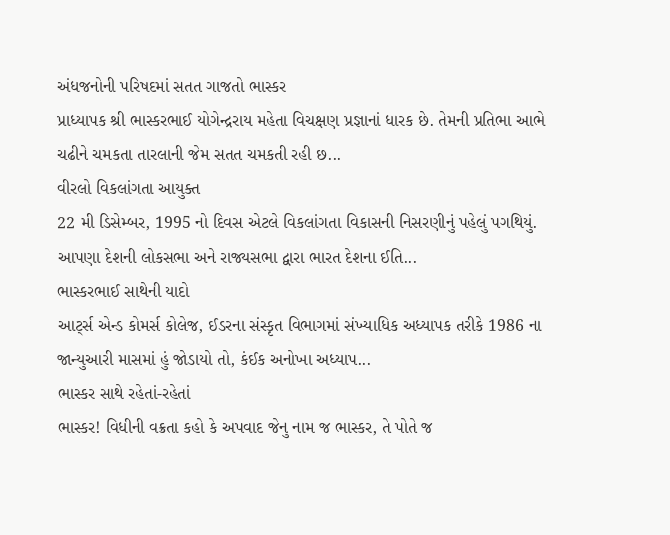અંધજનોની પરિષદમાં સતત ગાજતો ભાસ્કર
પ્રાધ્યાપક શ્રી ભાસ્કરભાઈ યોગેન્દ્રરાય મહેતા વિચક્ષણ પ્રજ્ઞાનાં ધારક છે. તેમની પ્રતિભા આભે ચઢીને ચમકતા તારલાની જેમ સતત ચમકતી રહી છ...
વીરલો વિકલાંગતા આયુક્ત
22 મી ડિસેમ્બર, 1995 નો દિવસ એટલે વિકલાંગતા વિકાસની નિસરણીનું પહેલું પગથિયું. આપણા દેશની લોકસભા અને રાજ્યસભા દ્વારા ભારત દેશના ઈતિ...
ભાસ્કરભાઈ સાથેની યાદો
આર્ટ્સ એન્ડ કોમર્સ કોલેજ, ઈડરના સંસ્કૃત વિભાગમાં સંખ્યાધિક અધ્યાપક તરીકે 1986 ના જાન્યુઆરી માસમાં હું જોડાયો તો, કંઈક અનોખા અધ્યાપ...
ભાસ્કર સાથે રહેતાં-રહેતાં
ભાસ્કર! વિધીની વક્રતા કહો કે અપવાદ જેનુ નામ જ ભાસ્કર, તે પોતે જ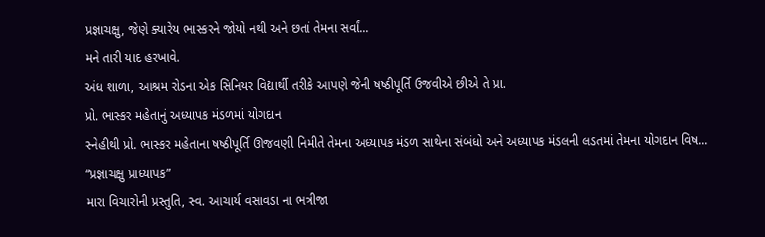પ્રજ્ઞાચક્ષુ, જેણે ક્યારેય ભાસ્કરને જોયો નથી અને છતાં તેમના સર્વાં...
મને તારી યાદ હરખાવે.
અંધ શાળા, આશ્રમ રોડના એક સિનિયર વિદ્યાર્થી તરીકે આપણે જેની ષષ્ઠીપૂર્તિ ઉજવીએ છીએ તે પ્રા.
પ્રો. ભાસ્કર મહેતાનું અધ્યાપક મંડળમાં યોગદાન
સ્નેહીથી પ્રો. ભાસ્કર મહેતાના ષષ્ઠીપૂર્તિ ઊજવણી નિમીતે તેમના અધ્યાપક મંડળ સાથેના સંબંધો અને અધ્યાપક મંડલની લડતમાં તેમના યોગદાન વિષ...
“પ્રજ્ઞાચક્ષુ પ્રાધ્યાપક”
મારા વિચારોની પ્રસ્તુતિ, સ્વ. આચાર્ય વસાવડા ના ભત્રીજા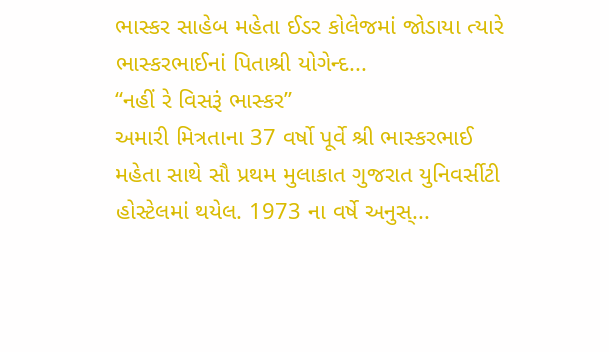ભાસ્કર સાહેબ મહેતા ઈડર કોલેજમાં જોડાયા ત્યારે ભાસ્કરભાઈનાં પિતાશ્રી યોગેન્દ...
“નહીં રે વિસરૂં ભાસ્કર”
અમારી મિત્રતાના 37 વર્ષો પૂર્વે શ્રી ભાસ્કરભાઈ મહેતા સાથે સૌ પ્રથમ મુલાકાત ગુજરાત યુનિવર્સીટી હોસ્ટેલમાં થયેલ. 1973 ના વર્ષે અનુસ્...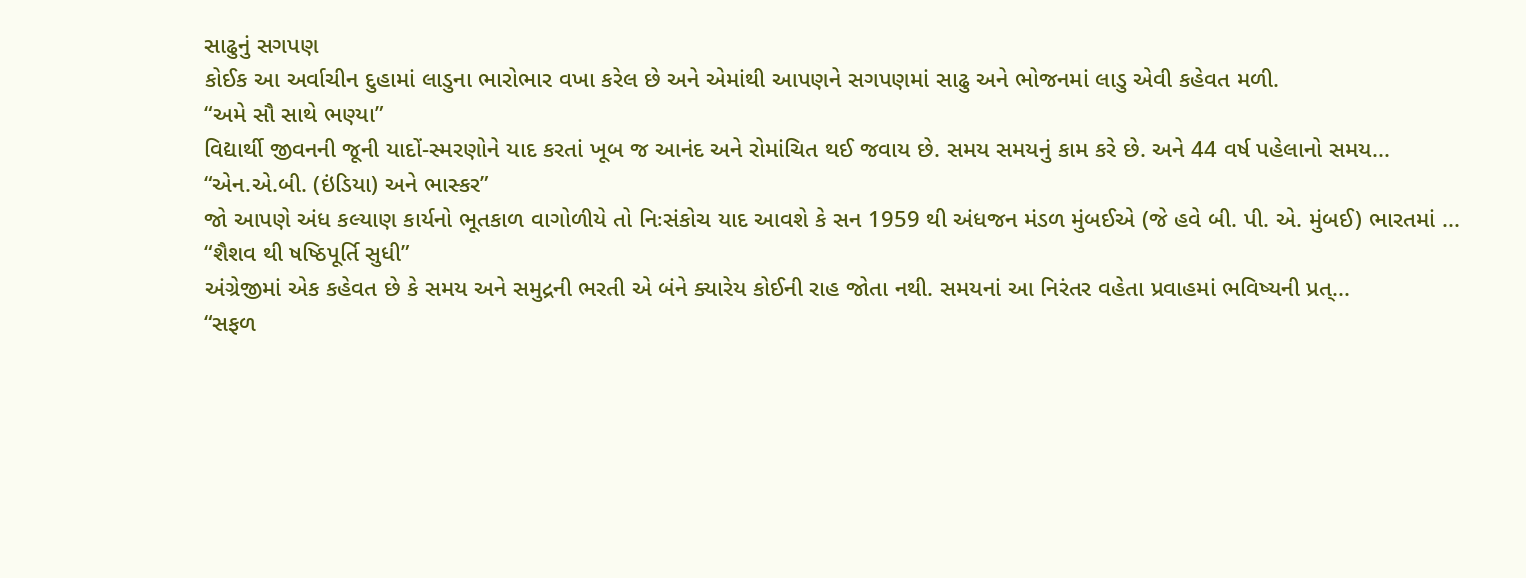સાઢુનું સગપણ
કોઈક આ અર્વાચીન દુહામાં લાડુના ભારોભાર વખા કરેલ છે અને એમાંથી આપણને સગપણમાં સાઢુ અને ભોજનમાં લાડુ એવી કહેવત મળી.
“અમે સૌ સાથે ભણ્યા”
વિદ્યાર્થી જીવનની જૂની યાદોં-સ્મરણોને યાદ કરતાં ખૂબ જ આનંદ અને રોમાંચિત થઈ જવાય છે. સમય સમયનું કામ કરે છે. અને 44 વર્ષ પહેલાનો સમય...
“એન.એ.બી. (ઇંડિયા) અને ભાસ્કર”
જો આપણે અંધ કલ્યાણ કાર્યનો ભૂતકાળ વાગોળીયે તો નિઃસંકોચ યાદ આવશે કે સન 1959 થી અંધજન મંડળ મુંબઈએ (જે હવે બી. પી. એ. મુંબઈ) ભારતમાં ...
“શૈશવ થી ષષ્ઠિપૂર્તિ સુધી”
અંગ્રેજીમાં એક કહેવત છે કે સમય અને સમુદ્રની ભરતી એ બંને ક્યારેય કોઈની રાહ જોતા નથી. સમયનાં આ નિરંતર વહેતા પ્રવાહમાં ભવિષ્યની પ્રત્...
“સફળ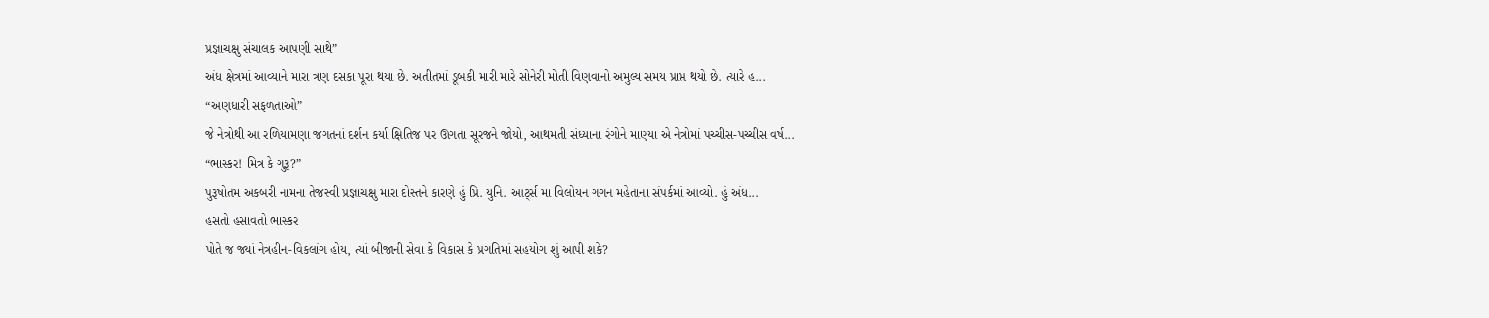પ્રજ્ઞાચક્ષુ સંચાલક આપણી સાથે”
અંધ ક્ષેત્રમાં આવ્યાને મારા ત્રણ દસકા પૂરા થયા છે. અતીતમાં ડૂબકી મારી મારે સોનેરી મોતી વિણવાનો અમુલ્ય સમય પ્રાપ્ત થયો છે. ત્યારે હ...
“અણધારી સફળતાઓ”
જે નેત્રોથી આ રળિયામણા જગતનાં દર્શન કર્યા ક્ષિતિજ પર ઊગતા સૂરજને જોયો, આથમતી સંધ્યાના રંગોને માણ્યા એ નેત્રોમાં પચ્ચીસ-પચ્ચીસ વર્ષ...
“ભાસ્કર! મિત્ર કે ગુરૂ?”
પુરૂષોતમ અકબરી નામના તેજસ્વી પ્રજ્ઞાચક્ષુ મારા દોસ્તને કારણે હું પ્રિ. યુનિ. આર્ટ્સ મા વિલોયન ગગન મહેતાના સંપર્કમાં આવ્યો. હું અંધ...
હસતો હસાવતો ભાસ્કર
પોતે જ જ્યાં નેત્રહીન-વિકલાંગ હોય, ત્યાં બીજાની સેવા કે વિકાસ કે પ્રગતિમાં સહયોગ શું આપી શકે?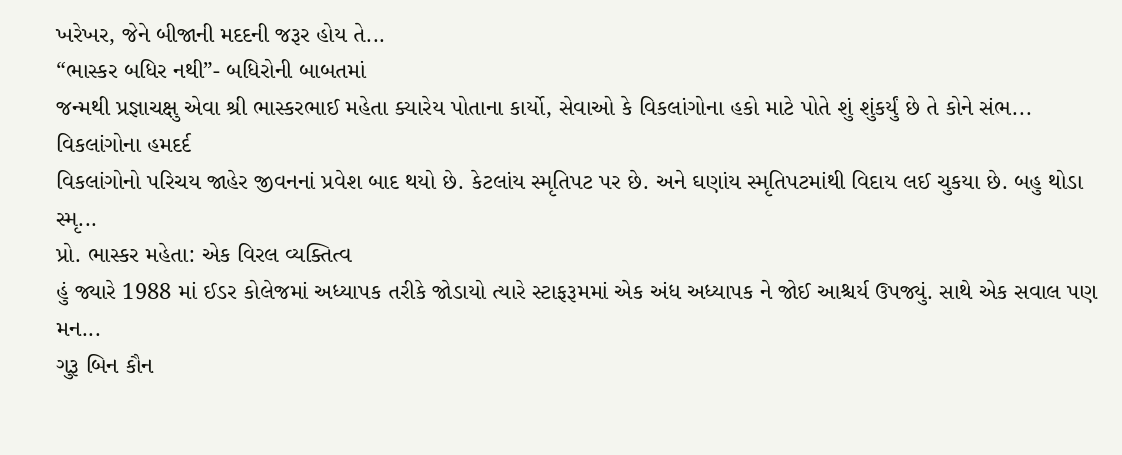ખરેખર, જેને બીજાની મદદની જરૂર હોય તે...
“ભાસ્કર બધિર નથી”- બધિરોની બાબતમાં
જન્મથી પ્રજ્ઞાચક્ષુ એવા શ્રી ભાસ્કરભાઈ મહેતા ક્યારેય પોતાના કાર્યો, સેવાઓ કે વિકલાંગોના હકો માટે પોતે શું શુંકર્યું છે તે કોને સંભ...
વિકલાંગોના હમદર્દ
વિકલાંગોનો પરિચય જાહેર જીવનનાં પ્રવેશ બાદ થયો છે. કેટલાંય સ્મૃતિપટ પર છે. અને ઘણાંય સ્મૃતિપટમાંથી વિદાય લઈ ચુકયા છે. બહુ થોડા સ્મૃ...
પ્રો. ભાસ્કર મહેતા: એક વિરલ વ્યક્તિત્વ
હું જ્યારે 1988 માં ઈડર કોલેજમાં અધ્યાપક તરીકે જોડાયો ત્યારે સ્ટાફરૂમમાં એક અંધ અધ્યાપક ને જોઈ આશ્ચર્ય ઉપજ્યું. સાથે એક સવાલ પણ મન...
ગુરૂ બિન કૌન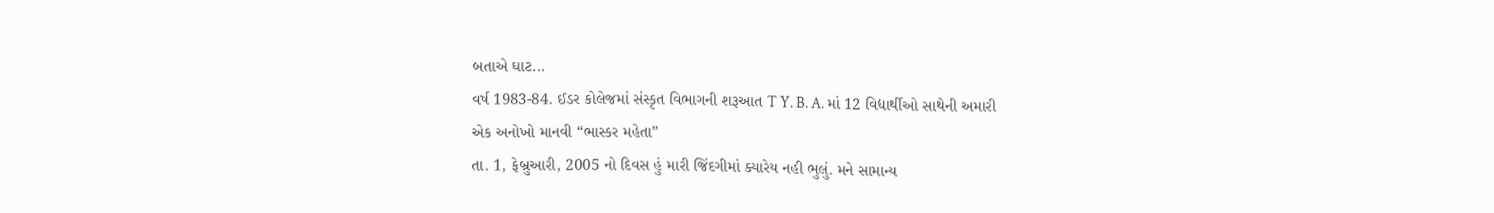બતાએ ઘાટ...
વર્ષ 1983-84. ઈડર કોલેજમાં સંસ્કૃત વિભાગની શરૂઆત T Y. B. A. માં 12 વિદ્યાર્થીઓ સાથેની અમારી
એક અનોખો માનવી “ભાસ્કર મહેતા”
તા. 1, ફેબ્રુઆરી, 2005 નો દિવસ હું મારી જિંદગીમાં ક્યારેય નહી ભુલું. મને સામાન્ય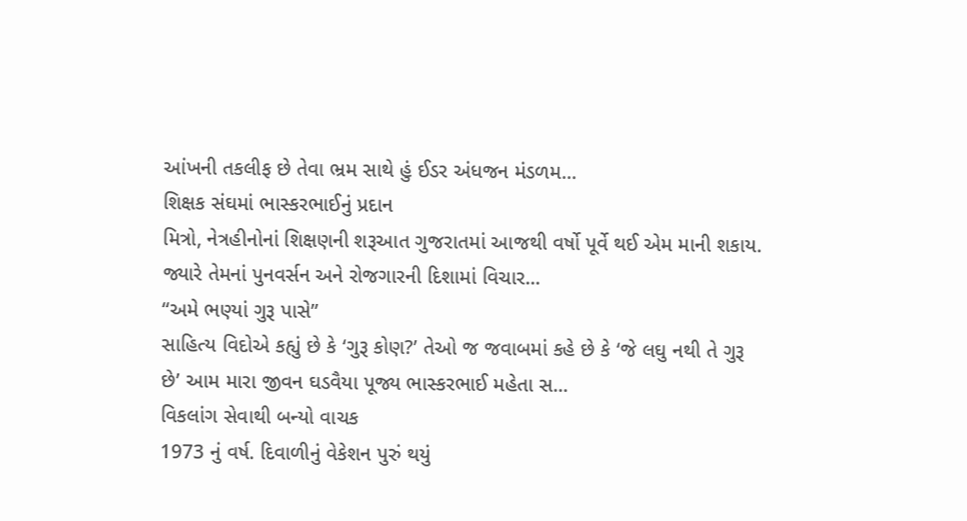આંખની તકલીફ છે તેવા ભ્રમ સાથે હું ઈડર અંધજન મંડળમ...
શિક્ષક સંઘમાં ભાસ્કરભાઈનું પ્રદાન
મિત્રો, નેત્રહીનોનાં શિક્ષણની શરૂઆત ગુજરાતમાં આજથી વર્ષો પૂર્વે થઈ એમ માની શકાય. જ્યારે તેમનાં પુનવર્સન અને રોજગારની દિશામાં વિચાર...
“અમે ભણ્યાં ગુરૂ પાસે”
સાહિત્ય વિદોએ કહ્યું છે કે ‘ગુરૂ કોણ?’ તેઓ જ જવાબમાં કહે છે કે ‘જે લઘુ નથી તે ગુરૂ છે’ આમ મારા જીવન ઘડવૈયા પૂજ્ય ભાસ્કરભાઈ મહેતા સ...
વિકલાંગ સેવાથી બન્યો વાચક
1973 નું વર્ષ. દિવાળીનું વેકેશન પુરું થયું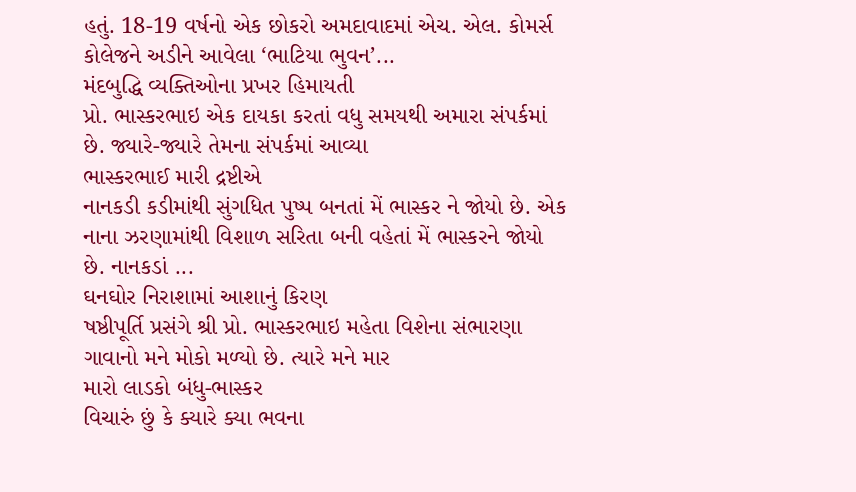હતું. 18-19 વર્ષનો એક છોકરો અમદાવાદમાં એચ. એલ. કોમર્સ કોલેજને અડીને આવેલા ‘ભાટિયા ભુવન’...
મંદબુદ્ધિ વ્યક્તિઓના પ્રખર હિમાયતી
પ્રો. ભાસ્કરભાઇ એક દાયકા કરતાં વધુ સમયથી અમારા સંપર્કમાં છે. જ્યારે-જ્યારે તેમના સંપર્કમાં આવ્યા
ભાસ્કરભાઈ મારી દ્રષ્ટીએ
નાનકડી કડીમાંથી સુંગધિત પુષ્પ બનતાં મેં ભાસ્કર ને જોયો છે. એક નાના ઝરણામાંથી વિશાળ સરિતા બની વહેતાં મેં ભાસ્કરને જોયો છે. નાનકડાં ...
ઘનઘોર નિરાશામાં આશાનું કિરણ
ષષ્ઠીપૂર્તિ પ્રસંગે શ્રી પ્રો. ભાસ્કરભાઇ મહેતા વિશેના સંભારણા ગાવાનો મને મોકો મળ્યો છે. ત્યારે મને માર
મારો લાડકો બંધુ-ભાસ્કર
વિચારું છું કે ક્યારે ક્યા ભવના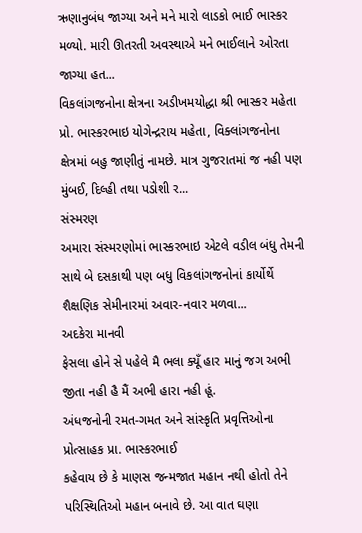ઋણાનુબંધ જાગ્યા અને મને મારો લાડકો ભાઈ ભાસ્કર મળ્યો. મારી ઊતરતી અવસ્થાએ મને ભાઈલાને ઓરતા જાગ્યા હત...
વિકલાંગજનોના ક્ષેત્રના અડીખમયોદ્ધા શ્રી ભાસ્કર મહેતા
પ્રો. ભાસ્કરભાઇ યોગેન્દ્રરાય મહેતા, વિક્લાંગજનોના ક્ષેત્રમાં બહુ જાણીતું નામછે. માત્ર ગુજરાતમાં જ નહી પણ મુંબઈ, દિલ્હી તથા પડોશી ર...
સંસ્મરણ
અમારા સંસ્મરણોમાં ભાસ્કરભાઇ એટલે વડીલ બંધુ તેમની સાથે બે દસકાથી પણ બધુ વિકલાંગજનોનાં કાર્યોર્થે શૈક્ષણિક સેમીનારમાં અવાર-નવાર મળવા...
અદકેરા માનવી
ફેસલા હોને સે પહેલે મૈ ભલા ક્યૂઁ હાર માનું જગ અભી જીતા નહી હૈ મૈં અભી હારા નહી હૂં.
અંધજનોની રમત-ગમત અને સાંસ્કૃતિ પ્રવૃત્તિઓના પ્રોત્સાહક પ્રા. ભાસ્કરભાઈ
કહેવાય છે કે માણસ જન્મજાત મહાન નથી હોતો તેને પરિસ્થિતિઓ મહાન બનાવે છે. આ વાત ઘણા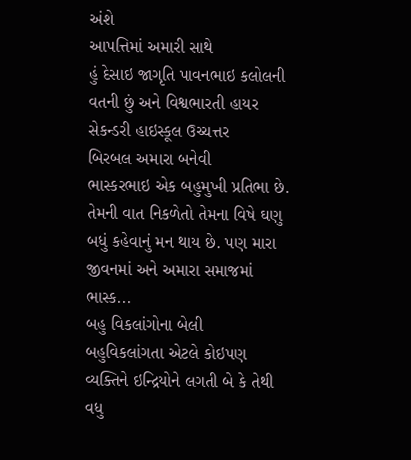અંશે
આપત્તિમાં અમારી સાથે
હું દેસાઇ જાગૃતિ પાવનભાઇ કલોલની વતની છું અને વિશ્વભારતી હાયર સેકન્ડરી હાઇસ્કૂલ ઉચ્ચત્તર
બિરબલ અમારા બનેવી
ભાસ્કરભાઇ એક બહુમુખી પ્રતિભા છે. તેમની વાત નિકળેતો તેમના વિષે ઘણુ બધું કહેવાનું મન થાય છે. પણ મારા જીવનમાં અને અમારા સમાજમાં ભાસ્ક...
બહુ વિકલાંગોના બેલી
બહુવિકલાંગતા એટલે કોઇપણ વ્યક્તિને ઇન્દ્રિયોને લગતી બે કે તેથી વધુ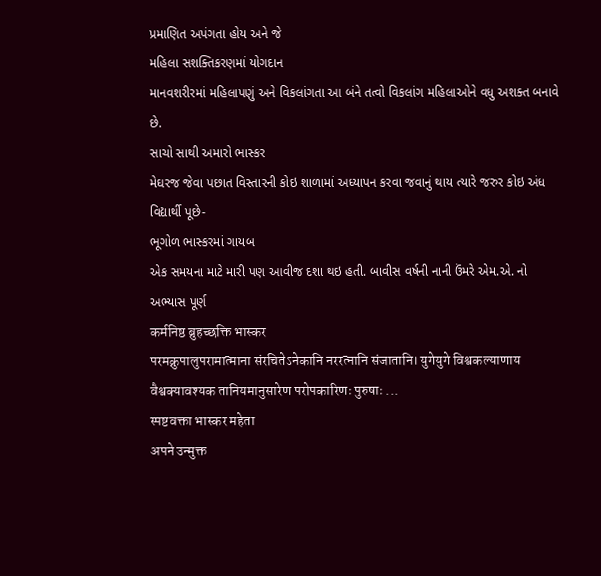પ્રમાણિત અપંગતા હોય અને જે
મહિલા સશક્તિકરણમાં યોગદાન
માનવશરીરમાં મહિલાપણું અને વિકલાંગતા આ બંને તત્વો વિકલાંગ મહિલાઓને વધુ અશક્ત બનાવે છે.
સાચો સાથી અમારો ભાસ્કર
મેઘરજ જેવા પછાત વિસ્તારની કોઇ શાળામાં અધ્યાપન કરવા જવાનું થાય ત્યારે જરુર કોઇ અંધ વિદ્યાર્થી પૂછે-
ભૂગોળ ભાસ્કરમાં ગાયબ
એક સમયના માટે મારી પણ આવીજ દશા થઇ હતી. બાવીસ વર્ષની નાની ઉંમરે એમ.એ. નો અભ્યાસ પૂર્ણ
कर्मनिष्ठ ब्रुहच्छक्ति भास्कर
परमक्रुपालुपरामात्माना संरचितेऽनेकानि नररत्नानि संजातानि। युगेयुगे विश्वकल्याणाय वैश्वक्यावश्यक तानियमानुसारेण परोपकारिणः पुरुषाः ...
स्पष्टवक्ता भास्कर महेता
अपने उन्मुक्त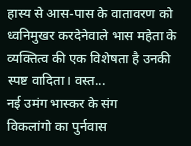हास्य से आस-पास के वातावरण को ध्वनिमुखर करदेनेवाले भास महेता के व्यक्तित्व की एक विशेषता है उनकी स्पष्ट वादिता। वस्त...
नई उमंग भास्कर के संग
विकलांगो का पुर्नवास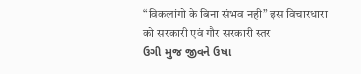“विकलांगो के बिना संभव नही” इस विचारधारा को सरकारी एवं गौर सरकारी स्तर
ઉગી મુજ જીવને ઉષા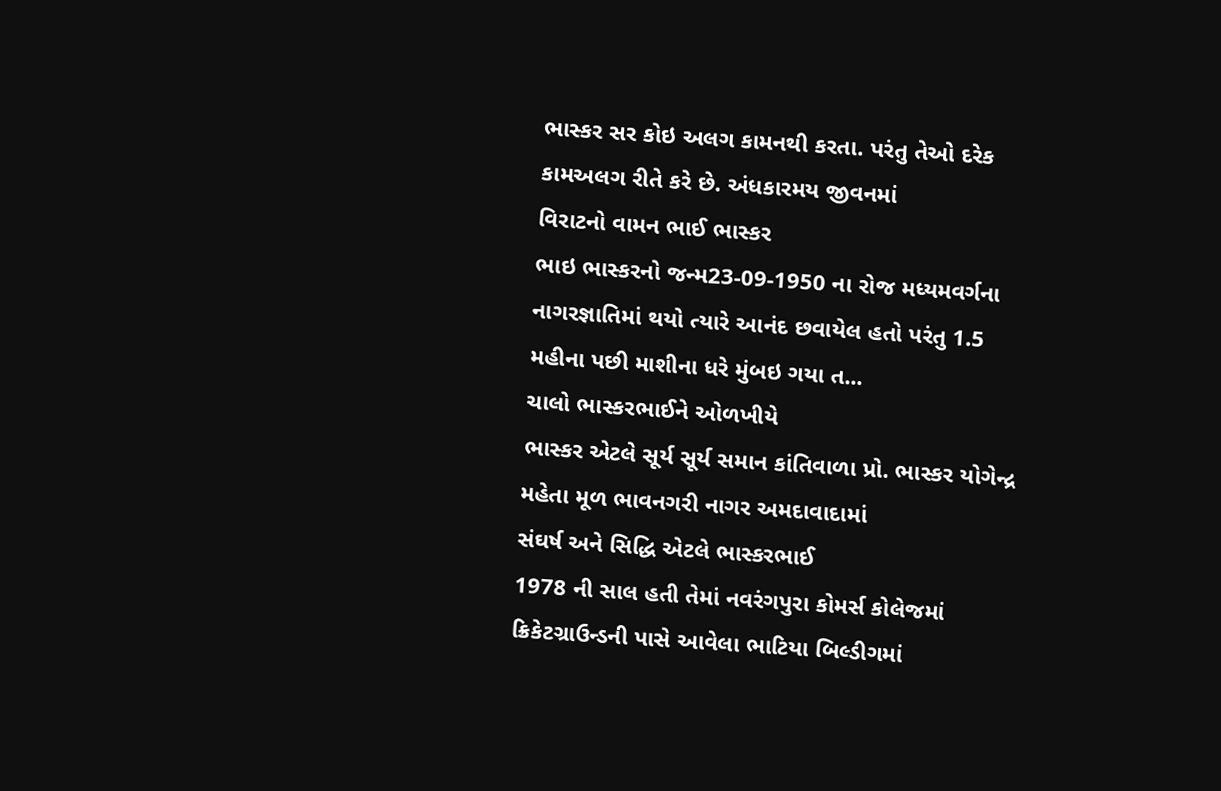ભાસ્કર સર કોઇ અલગ કામનથી કરતા. પરંતુ તેઓ દરેક કામઅલગ રીતે કરે છે. અંધકારમય જીવનમાં
વિરાટનો વામન ભાઈ ભાસ્કર
ભાઇ ભાસ્કરનો જન્મ23-09-1950 ના રોજ મધ્યમવર્ગના નાગરજ્ઞાતિમાં થયો ત્યારે આનંદ છવાયેલ હતો પરંતુ 1.5 મહીના પછી માશીના ધરે મુંબઇ ગયા ત...
ચાલો ભાસ્કરભાઈને ઓળખીયે
ભાસ્કર એટલે સૂર્ય સૂર્ય સમાન કાંતિવાળા પ્રો. ભાસ્કર યોગેન્દ્ર મહેતા મૂળ ભાવનગરી નાગર અમદાવાદામાં
સંઘર્ષ અને સિદ્ધિ એટલે ભાસ્કરભાઈ
1978 ની સાલ હતી તેમાં નવરંગપુરા કોમર્સ કોલેજમાં ક્રિકેટગ્રાઉન્ડની પાસે આવેલા ભાટિયા બિલ્ડીગમાં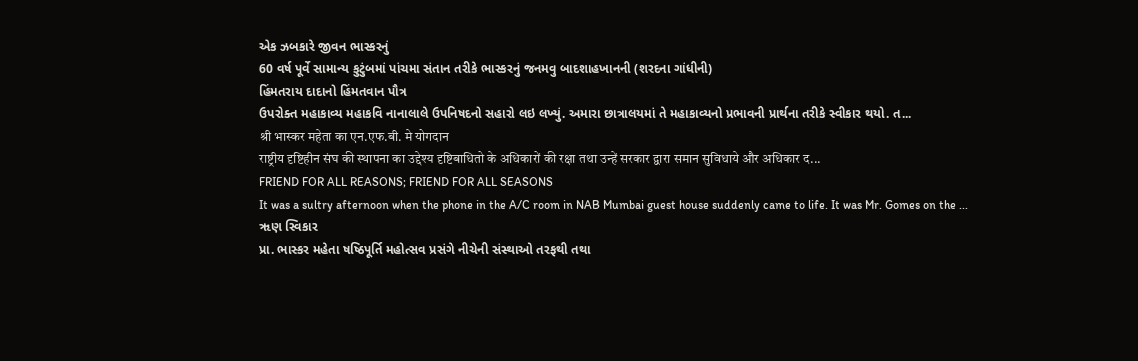એક ઝબકારે જીવન ભાસ્કરનું
60 વર્ષ પૂર્વે સામાન્ય કુટુંબમાં પાંચમા સંતાન તરીકે ભાસ્કરનું જનમવુ બાદશાહખાનની (શરદના ગાંધીની)
હિંમતરાય દાદાનો હિંમતવાન પૌત્ર
ઉપરોક્ત મહાકાવ્ય મહાકવિ નાનાલાલે ઉપનિષદનો સહારો લઇ લખ્યું. અમારા છાત્રાલયમાં તે મહાકાવ્યનો પ્રભાવની પ્રાર્થના તરીકે સ્વીકાર થયો. ત...
श्री भास्कर महेता का एन.एफ.बी. मे योगदान
राष्ट्रीय दृष्टिहीन संघ की स्थापना का उद्देश्य दृष्टिबाधितो के अधिकारों की रक्षा तथा उन्हें सरकार द्वारा समान सुविधाये और अधिकार द...
FRIEND FOR ALL REASONS; FRIEND FOR ALL SEASONS
It was a sultry afternoon when the phone in the A/C room in NAB Mumbai guest house suddenly came to life. It was Mr. Gomes on the ...
ૠણ સ્વિકાર
પ્રા. ભાસ્કર મહેતા ષષ્ઠિપૂર્તિ મહોત્સવ પ્રસંગે નીચેની સંસ્થાઓ તરફથી તથા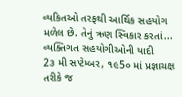વ્યકિતઓ તરફથી આર્થિક સહયોગ મળેલ છે. તેનું ઋણ સ્વિકાર કરતાં...
વ્યક્તિગત સહયોગીઓની યાદી
2૩ મી સપ્ટેમ્બર, ૧૯5૦ માં પ્રજ્ઞાચક્ષ તરીકે જ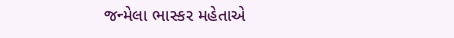જન્મેલા ભાસ્કર મહેતાએ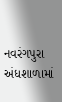નવરંગપુરા અંધશાળામાં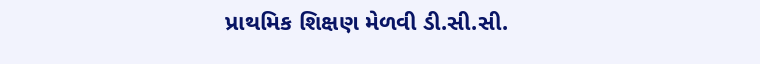પ્રાથમિક શિક્ષણ મેળવી ડી.સી.સી.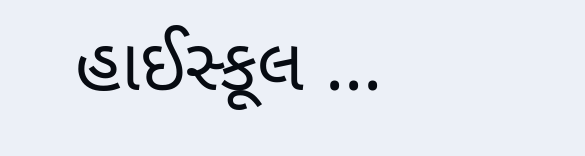હાઈસ્કૂલ ...